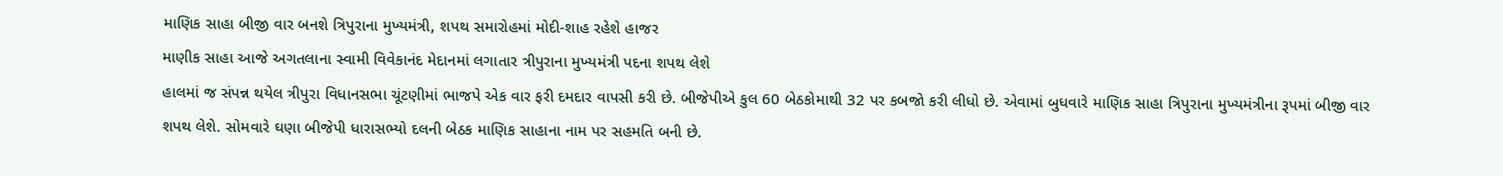માણિક સાહા બીજી વાર બનશે ત્રિપુરાના મુખ્યમંત્રી, શપથ સમારોહમાં મોદી-શાહ રહેશે હાજર
માણીક સાહા આજે અગતલાના સ્વામી વિવેકાનંદ મેદાનમાં લગાતાર ત્રીપુરાના મુખ્યમંત્રી પદના શપથ લેશે
હાલમાં જ સંપન્ન થયેલ ત્રીપુરા વિધાનસભા ચૂંટણીમાં ભાજપે એક વાર ફરી દમદાર વાપસી કરી છે. બીજેપીએ કુલ 60 બેઠકોમાથી 32 પર કબજો કરી લીધો છે. એવામાં બુધવારે માણિક સાહા ત્રિપુરાના મુખ્યમંત્રીના રૂપમાં બીજી વાર શપથ લેશે. સોમવારે ઘણા બીજેપી ધારાસભ્યો દલની બેઠક માણિક સાહાના નામ પર સહમતિ બની છે.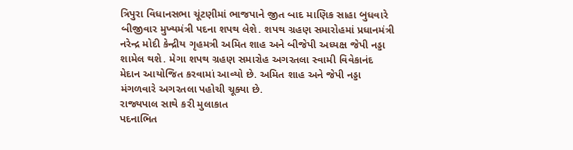ત્રિપુરા વિધાનસભા ચૂંટણીમાં ભાજપાને જીત બાદ માણિક સાહા બુધવારે બીજીવાર મુખ્યમંત્રી પદના શપથ લેશે. શપથ ગ્રહણ સમારોહમાં પ્રધાનમંત્રી નરેન્દ્ર મોદી કેન્દ્રીય ગૃહમત્રી અમિત શાહ અને બીજેપી અધ્યક્ષ જેપી નડ્ડા શામેલ થશે. મેગા શપથ ગ્રહણ સમારોહ અગરતલા સ્વામી વિવેકાનંદ મેદાન આયોજિત કરવામાં આવ્યો છે. અમિત શાહ અને જેપી નડ્ડા મંગળવારે અગરતલા પહોચી ચૂક્યા છે.
રાજ્યપાલ સાથે કરી મુલાકાત
પદનાભિત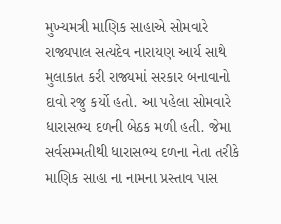મુખ્યમત્રી માણિક સાહાએ સોમવારે રાજ્યપાલ સત્યદેવ નારાયણ આર્ય સાથે મુલાકાત કરી રાજ્યમાં સરકાર બનાવાનો દાવો રજુ કર્યો હતો. આ પહેલા સોમવારે ધારાસભ્ય દળની બેઠક મળી હતી. જેમા સર્વસમ્મતીથી ધારાસભ્ય દળના નેતા તરીકે માણિક સાહા ના નામના પ્રસ્તાવ પાસ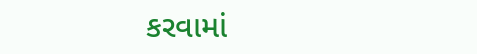કરવામાં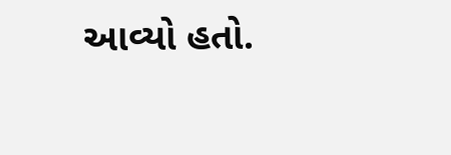આવ્યો હતો.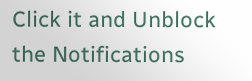Click it and Unblock the Notifications